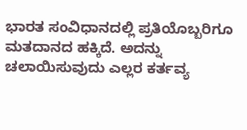ಭಾರತ ಸಂವಿಧಾನದಲ್ಲಿ ಪ್ರತಿಯೊಬ್ಬರಿಗೂ ಮತದಾನದ ಹಕ್ಕಿದೆ. ಅದನ್ನು ಚಲಾಯಿಸುವುದು ಎಲ್ಲರ ಕರ್ತವ್ಯ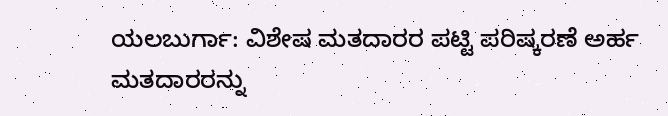ಯಲಬುರ್ಗಾ: ವಿಶೇಷ ಮತದಾರರ ಪಟ್ಟಿ ಪರಿಷ್ಕರಣೆ ಅರ್ಹ ಮತದಾರರನ್ನು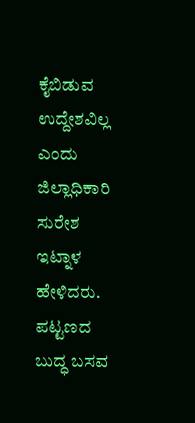ಕೈಬಿಡುವ ಉದ್ದೇಶವಿಲ್ಲ ಎಂದು ಜಿಲ್ಲಾಧಿಕಾರಿ ಸುರೇಶ ಇಟ್ನಾಳ ಹೇಳಿದರು.
ಪಟ್ಟಣದ ಬುದ್ಧ ಬಸವ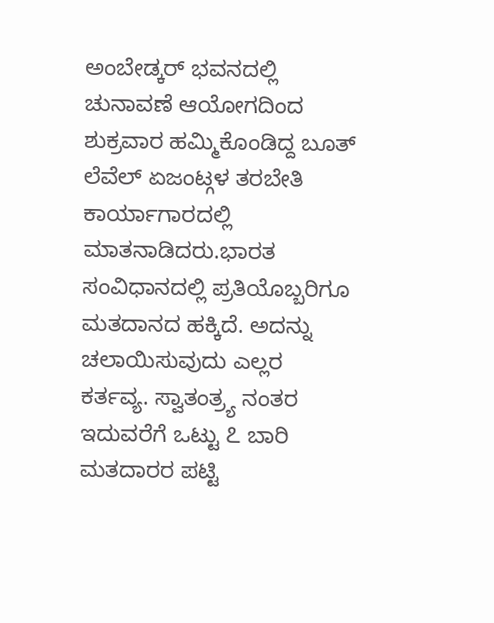ಅಂಬೇಡ್ಕರ್ ಭವನದಲ್ಲಿ ಚುನಾವಣೆ ಆಯೋಗದಿಂದ ಶುಕ್ರವಾರ ಹಮ್ಮಿಕೊಂಡಿದ್ದ ಬೂತ್ ಲೆವೆಲ್ ಏಜಂಟ್ಗಳ ತರಬೇತಿ ಕಾರ್ಯಾಗಾರದಲ್ಲಿ ಮಾತನಾಡಿದರು.ಭಾರತ ಸಂವಿಧಾನದಲ್ಲಿ ಪ್ರತಿಯೊಬ್ಬರಿಗೂ ಮತದಾನದ ಹಕ್ಕಿದೆ. ಅದನ್ನು ಚಲಾಯಿಸುವುದು ಎಲ್ಲರ ಕರ್ತವ್ಯ. ಸ್ವಾತಂತ್ರ್ಯ ನಂತರ ಇದುವರೆಗೆ ಒಟ್ಟು ೭ ಬಾರಿ ಮತದಾರರ ಪಟ್ಟಿ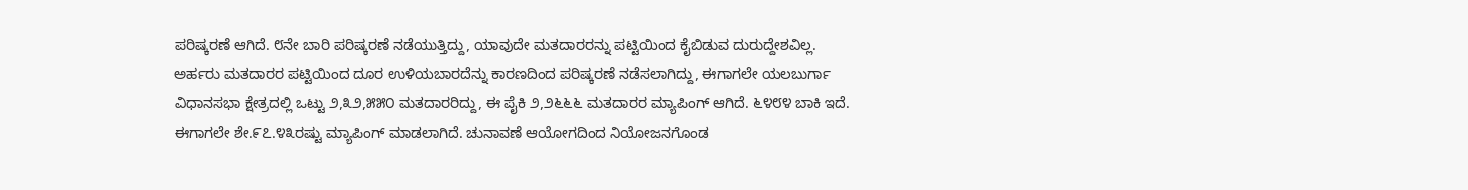ಪರಿಷ್ಕರಣೆ ಆಗಿದೆ. ೮ನೇ ಬಾರಿ ಪರಿಷ್ಕರಣೆ ನಡೆಯುತ್ತಿದ್ದು, ಯಾವುದೇ ಮತದಾರರನ್ನು ಪಟ್ಟಿಯಿಂದ ಕೈಬಿಡುವ ದುರುದ್ದೇಶವಿಲ್ಲ. ಅರ್ಹರು ಮತದಾರರ ಪಟ್ಟಿಯಿಂದ ದೂರ ಉಳಿಯಬಾರದೆನ್ನು ಕಾರಣದಿಂದ ಪರಿಷ್ಕರಣೆ ನಡೆಸಲಾಗಿದ್ದು, ಈಗಾಗಲೇ ಯಲಬುರ್ಗಾ ವಿಧಾನಸಭಾ ಕ್ಷೇತ್ರದಲ್ಲಿ ಒಟ್ಟು ೨,೩೨,೫೫೦ ಮತದಾರರಿದ್ದು, ಈ ಪೈಕಿ ೨,೨೬೬೬ ಮತದಾರರ ಮ್ಯಾಪಿಂಗ್ ಆಗಿದೆ. ೬೪೮೪ ಬಾಕಿ ಇದೆ. ಈಗಾಗಲೇ ಶೇ.೯೭.೪೩ರಷ್ಟು ಮ್ಯಾಪಿಂಗ್ ಮಾಡಲಾಗಿದೆ. ಚುನಾವಣೆ ಆಯೋಗದಿಂದ ನಿಯೋಜನಗೊಂಡ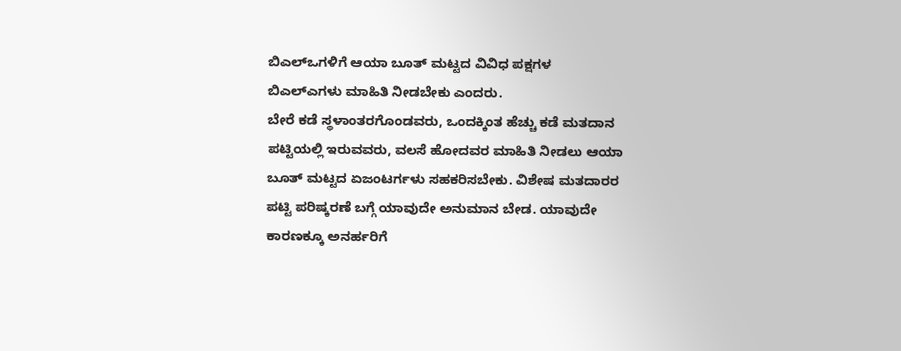ಬಿಎಲ್ಒಗಳಿಗೆ ಆಯಾ ಬೂತ್ ಮಟ್ಟದ ವಿವಿಧ ಪಕ್ಷಗಳ ಬಿಎಲ್ಎಗಳು ಮಾಹಿತಿ ನೀಡಬೇಕು ಎಂದರು.
ಬೇರೆ ಕಡೆ ಸ್ಥಳಾಂತರಗೊಂಡವರು, ಒಂದಕ್ಕಿಂತ ಹೆಚ್ಚು ಕಡೆ ಮತದಾನ ಪಟ್ಟಿಯಲ್ಲಿ ಇರುವವರು, ವಲಸೆ ಹೋದವರ ಮಾಹಿತಿ ನೀಡಲು ಆಯಾ ಬೂತ್ ಮಟ್ಟದ ಏಜಂಟರ್ಗಳು ಸಹಕರಿಸಬೇಕು. ವಿಶೇಷ ಮತದಾರರ ಪಟ್ಟಿ ಪರಿಷ್ಕರಣೆ ಬಗ್ಗೆ ಯಾವುದೇ ಅನುಮಾನ ಬೇಡ. ಯಾವುದೇ ಕಾರಣಕ್ಕೂ ಅನರ್ಹರಿಗೆ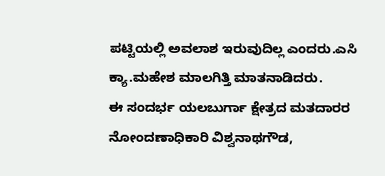ಪಟ್ಟಿಯಲ್ಲಿ ಅವಲಾಶ ಇರುವುದಿಲ್ಲ ಎಂದರು.ಎಸಿ ಕ್ಯಾ.ಮಹೇಶ ಮಾಲಗಿತ್ತಿ ಮಾತನಾಡಿದರು.
ಈ ಸಂದರ್ಭ ಯಲಬುರ್ಗಾ ಕ್ಷೇತ್ರದ ಮತದಾರರ ನೋಂದಣಾಧಿಕಾರಿ ವಿಶ್ವನಾಥಗೌಡ,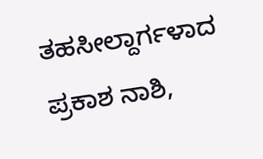ತಹಸೀಲ್ದಾರ್ಗಳಾದ ಪ್ರಕಾಶ ನಾಶಿ,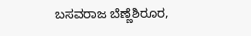ಬಸವರಾಜ ಬೆಣ್ಣೆಶಿರೂರ,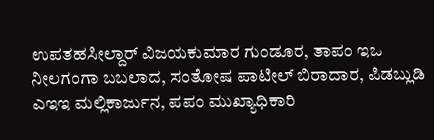ಉಪತಹಸೀಲ್ದಾರ್ ವಿಜಯಕುಮಾರ ಗುಂಡೂರ, ತಾಪಂ ಇಒ ನೀಲಗಂಗಾ ಬಬಲಾದ, ಸಂತೋಷ ಪಾಟೀಲ್ ಬಿರಾದಾರ, ಪಿಡಬ್ಲುಡಿ ಎಇಇ ಮಲ್ಲಿಕಾರ್ಜುನ, ಪಪಂ ಮುಖ್ಯಾಧಿಕಾರಿ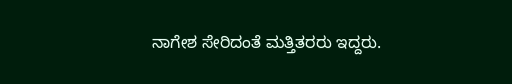ನಾಗೇಶ ಸೇರಿದಂತೆ ಮತ್ತಿತರರು ಇದ್ದರು.